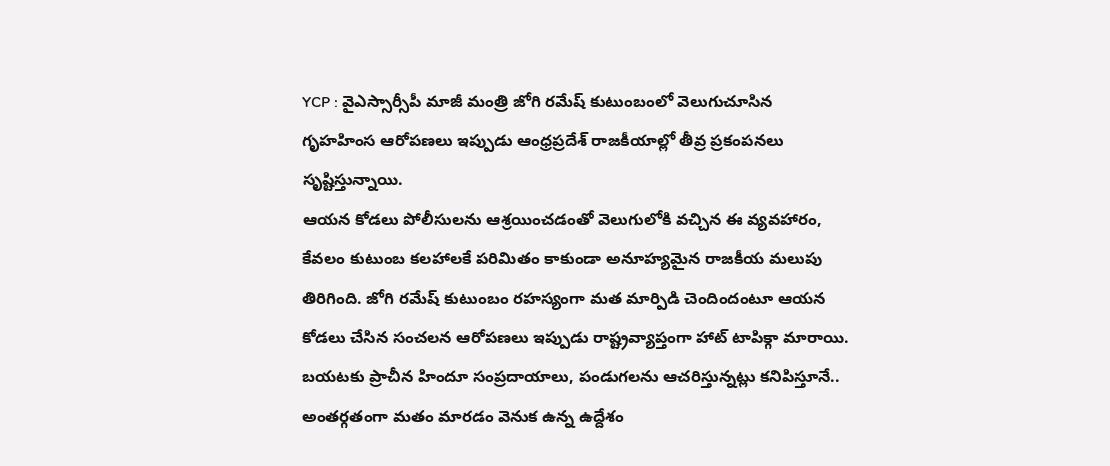YCP : వైఎస్సార్సీపీ మాజీ మంత్రి జోగి రమేష్ కుటుంబంలో వెలుగుచూసిన గృహహింస ఆరోపణలు ఇప్పుడు ఆంధ్రప్రదేశ్ రాజకీయాల్లో తీవ్ర ప్రకంపనలు సృష్టిస్తున్నాయి.
ఆయన కోడలు పోలీసులను ఆశ్రయించడంతో వెలుగులోకి వచ్చిన ఈ వ్యవహారం, కేవలం కుటుంబ కలహాలకే పరిమితం కాకుండా అనూహ్యమైన రాజకీయ మలుపు తిరిగింది. జోగి రమేష్ కుటుంబం రహస్యంగా మత మార్పిడి చెందిందంటూ ఆయన కోడలు చేసిన సంచలన ఆరోపణలు ఇప్పుడు రాష్ట్రవ్యాప్తంగా హాట్ టాపిక్గా మారాయి. బయటకు ప్రాచీన హిందూ సంప్రదాయాలు, పండుగలను ఆచరిస్తున్నట్లు కనిపిస్తూనే.. అంతర్గతంగా మతం మారడం వెనుక ఉన్న ఉద్దేశం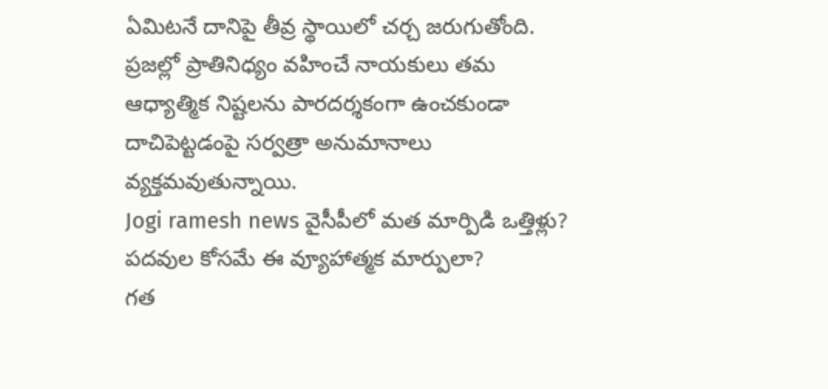ఏమిటనే దానిపై తీవ్ర స్థాయిలో చర్చ జరుగుతోంది. ప్రజల్లో ప్రాతినిధ్యం వహించే నాయకులు తమ ఆధ్యాత్మిక నిష్టలను పారదర్శకంగా ఉంచకుండా దాచిపెట్టడంపై సర్వత్రా అనుమానాలు వ్యక్తమవుతున్నాయి.
Jogi ramesh news వైసీపీలో మత మార్పిడి ఒత్తిళ్లు? పదవుల కోసమే ఈ వ్యూహాత్మక మార్పులా?
గత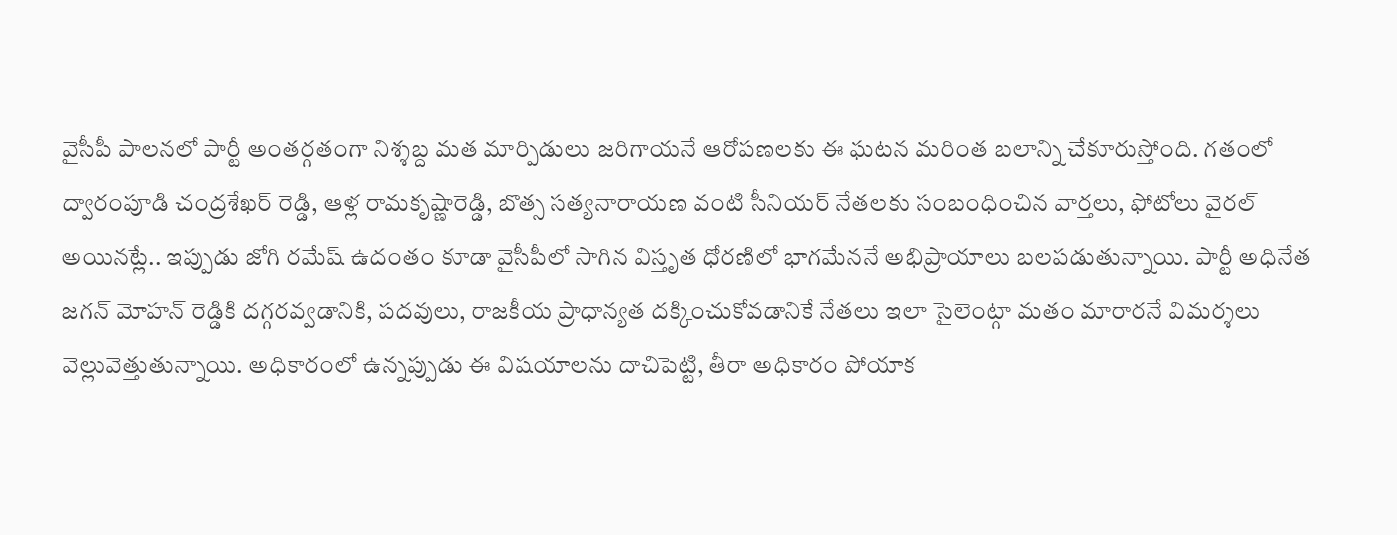వైసీపీ పాలనలో పార్టీ అంతర్గతంగా నిశ్శబ్ద మత మార్పిడులు జరిగాయనే ఆరోపణలకు ఈ ఘటన మరింత బలాన్ని చేకూరుస్తోంది. గతంలో ద్వారంపూడి చంద్రశేఖర్ రెడ్డి, ఆళ్ల రామకృష్ణారెడ్డి, బొత్స సత్యనారాయణ వంటి సీనియర్ నేతలకు సంబంధించిన వార్తలు, ఫోటోలు వైరల్ అయినట్లే.. ఇప్పుడు జోగి రమేష్ ఉదంతం కూడా వైసీపీలో సాగిన విస్తృత ధోరణిలో భాగమేననే అభిప్రాయాలు బలపడుతున్నాయి. పార్టీ అధినేత జగన్ మోహన్ రెడ్డికి దగ్గరవ్వడానికి, పదవులు, రాజకీయ ప్రాధాన్యత దక్కించుకోవడానికే నేతలు ఇలా సైలెంట్గా మతం మారారనే విమర్శలు వెల్లువెత్తుతున్నాయి. అధికారంలో ఉన్నప్పుడు ఈ విషయాలను దాచిపెట్టి, తీరా అధికారం పోయాక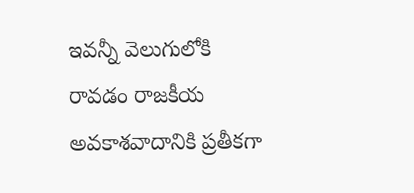ఇవన్నీ వెలుగులోకి రావడం రాజకీయ అవకాశవాదానికి ప్రతీకగా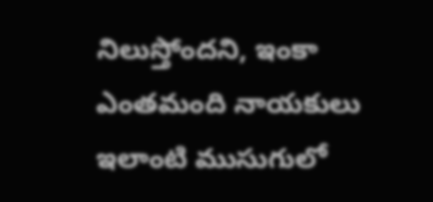నిలుస్తోందని, ఇంకా ఎంతమంది నాయకులు ఇలాంటి ముసుగులో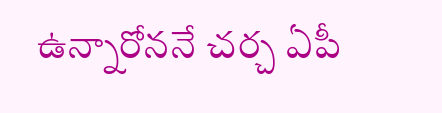ఉన్నారోననే చర్చ ఏపీ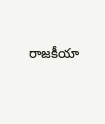రాజకీయా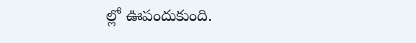ల్లో ఊపందుకుంది.